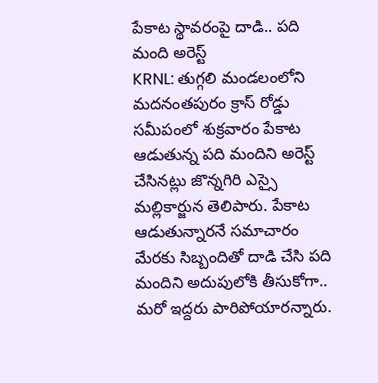పేకాట స్థావరంపై దాడి.. పది మంది అరెస్ట్
KRNL: తుగ్గలి మండలంలోని మదనంతపురం క్రాస్ రోడ్డు సమీపంలో శుక్రవారం పేకాట ఆడుతున్న పది మందిని అరెస్ట్ చేసినట్లు జొన్నగిరి ఎస్సై మల్లికార్జున తెలిపారు. పేకాట ఆడుతున్నారనే సమాచారం మేరకు సిబ్బందితో దాడి చేసి పది మందిని అదుపులోకి తీసుకోగా.. మరో ఇద్దరు పారిపోయారన్నారు.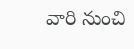వారి నుంచి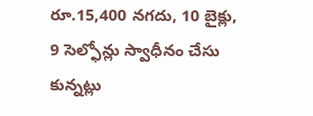రూ.15,400 నగదు, 10 బైక్లు, 9 సెల్ఫోన్లు స్వాధీనం చేసు కున్నట్లు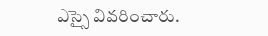ఎస్సై వివరించారు.